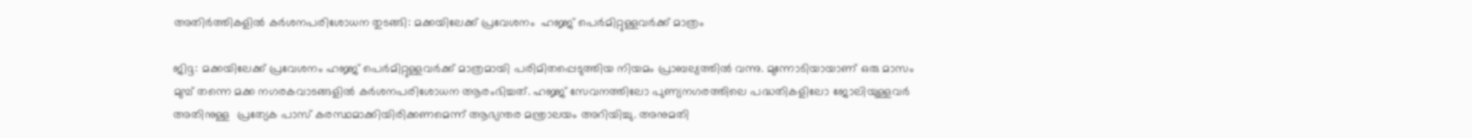അതിർത്തികളിൽ കർശനപരിശോധന തുടങ്ങി: മക്കയിലേക്ക് പ്രവേശനം  ഹജ്ജ് പെര്‍മിറ്റുള്ളവര്‍ക്ക് മാത്രം

ജിദ്ദ: മക്കയിലേക്ക് പ്രവേശനം ഹജ്ജ് പെര്‍മിറ്റുള്ളവര്‍ക്ക് മാത്രമായി പരിമിതപ്പെടുത്തിയ നിയമം പ്രാബല്യത്തില്‍ വന്നു. മുന്നോടിയായാണ് ഒരു മാസം മുമ്പ് തന്നെ മക്ക നഗരകവാടങ്ങളില്‍ കർശനപരിശോധന ആരംഭിച്ചത്. ഹജ്ജ് സേവനത്തിലോ പുണ്യനഗരത്തിലെ പദ്ധതികളിലോ ജോലിയുള്ളവര്‍ അതിനുള്ള  പ്രത്യേക പാസ് കരസ്ഥമാക്കിയിരിക്കണമെന്ന് ആഭ്യന്തര മന്ത്രാലയം അറിയിച്ചു. അനുമതി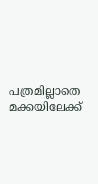പത്രമില്ലാതെ മക്കയിലേക്ക്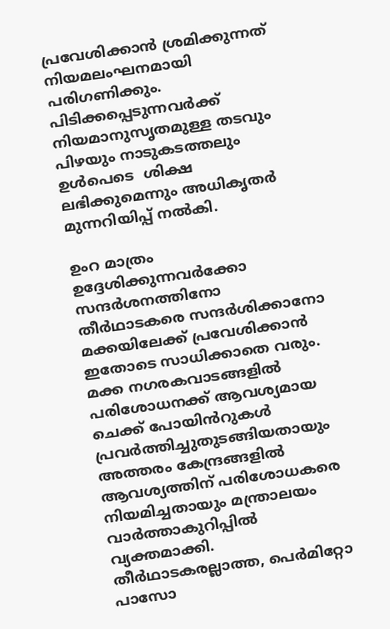പ്രവേശിക്കാന്‍ ശ്രമിക്കുന്നത് നിയമലംഘനമായി പരിഗണിക്കും. പിടിക്കപ്പെടുന്നവര്‍ക്ക് നിയമാനുസൃതമുള്ള തടവും പിഴയും നാടുകടത്തലും ഉൾപെടെ  ശിക്ഷ ലഭിക്കുമെന്നും അധികൃതര്‍ മുന്നറിയിപ്പ് നല്‍കി.

ഉംറ മാത്രം ഉദ്ദേശിക്കുന്നവര്‍ക്കോ സന്ദര്‍ശനത്തിനോ തീര്‍ഥാടകരെ സന്ദര്‍ശിക്കാനോ മക്കയിലേക്ക് പ്രവേശിക്കാന്‍ ഇതോടെ സാധിക്കാതെ വരും. മക്ക നഗരകവാടങ്ങളില്‍ പരിശോധനക്ക് ആവശ്യമായ ചെക്ക് പോയിൻറുകള്‍ പ്രവര്‍ത്തിച്ചുതുടങ്ങിയതായും അത്തരം കേന്ദ്രങ്ങളില്‍ ആവശ്യത്തിന് പരിശോധകരെ നിയമിച്ചതായും മന്ത്രാലയം വാര്‍ത്താകുറിപ്പില്‍ വ്യക്തമാക്കി. തീര്‍ഥാടകരല്ലാത്ത, പെര്‍മിറ്റോ പാസോ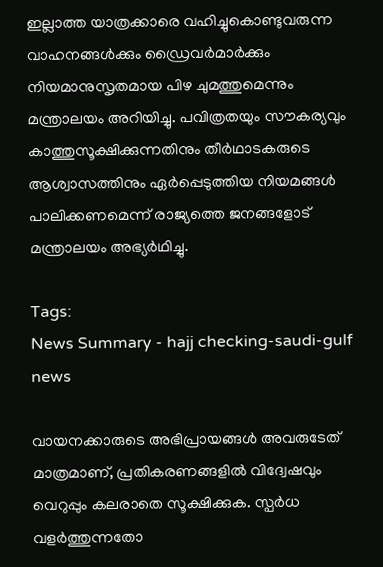ഇല്ലാത്ത യാത്രക്കാരെ വഹിച്ചുകൊണ്ടുവരുന്ന വാഹനങ്ങള്‍ക്കും ഡ്രൈവര്‍മാര്‍ക്കും നിയമാനുസൃതമായ പിഴ ചുമത്തുമെന്നും മന്ത്രാലയം അറിയിച്ചു. പവിത്രതയും സൗകര്യവും കാത്തുസൂക്ഷിക്കുന്നതിനും തീര്‍ഥാടകരുടെ ആശ്വാസത്തിനും ഏര്‍പ്പെടുത്തിയ നിയമങ്ങള്‍ പാലിക്കണമെന്ന് രാജ്യത്തെ ജനങ്ങളോട് മന്ത്രാലയം അഭ്യര്‍ഥിച്ചു.

Tags:
News Summary - hajj checking-saudi-gulf news

വായനക്കാരുടെ അഭിപ്രായങ്ങള്‍ അവരുടേത് മാത്രമാണ്, പ്രതികരണങ്ങളിൽ വിദ്വേഷവും വെറുപ്പും കലരാതെ സൂക്ഷിക്കുക. സ്പർധ വളർത്തുന്നതോ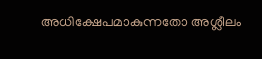അധിക്ഷേപമാകുന്നതോ അശ്ലീലം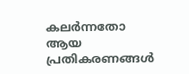കലർന്നതോ ആയ പ്രതികരണങ്ങൾ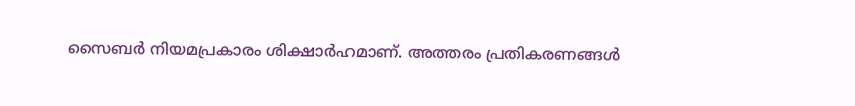സൈബർ നിയമപ്രകാരം ശിക്ഷാർഹമാണ്. അത്തരം പ്രതികരണങ്ങൾ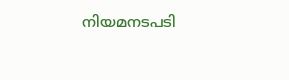നിയമനടപടി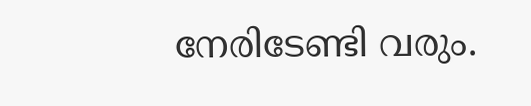നേരിടേണ്ടി വരും.